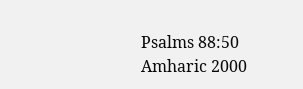Psalms 88:50
Amharic 2000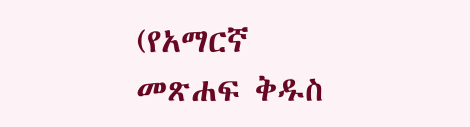(የአማርኛ መጽሐፍ ቅዱስ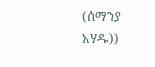(ሰማንያ አሃዱ))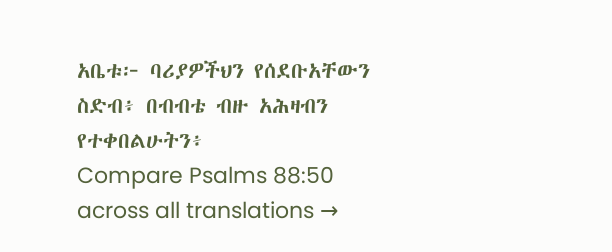አቤቱ፦ ባሪያዎችህን የሰደቡአቸውን ስድብ፥ በብብቴ ብዙ አሕዛብን የተቀበልሁትን፥
Compare Psalms 88:50 across all translations →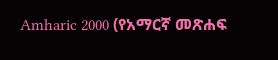Amharic 2000 (የአማርኛ መጽሐፍ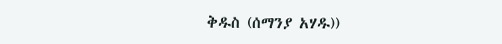ቅዱስ (ሰማንያ አሃዱ))